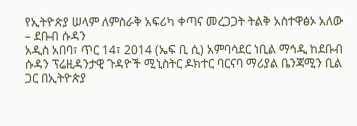የኢትዮጵያ ሠላም ለምስራቅ አፍሪካ ቀጣና መረጋጋት ትልቅ አስተዋፅኦ አለው – ደቡብ ሱዳን
አዲስ አበባ፣ ጥር 14፣ 2014 (ኤፍ ቢ ሲ) አምባሳደር ነቢል ማኅዲ ከደቡብ ሱዳን ፕሬዚዳንታዊ ጉዳዮች ሚኒስትር ዶክተር ባርናባ ማሪያል ቤንጃሚን ቢል ጋር በኢትዮጵያ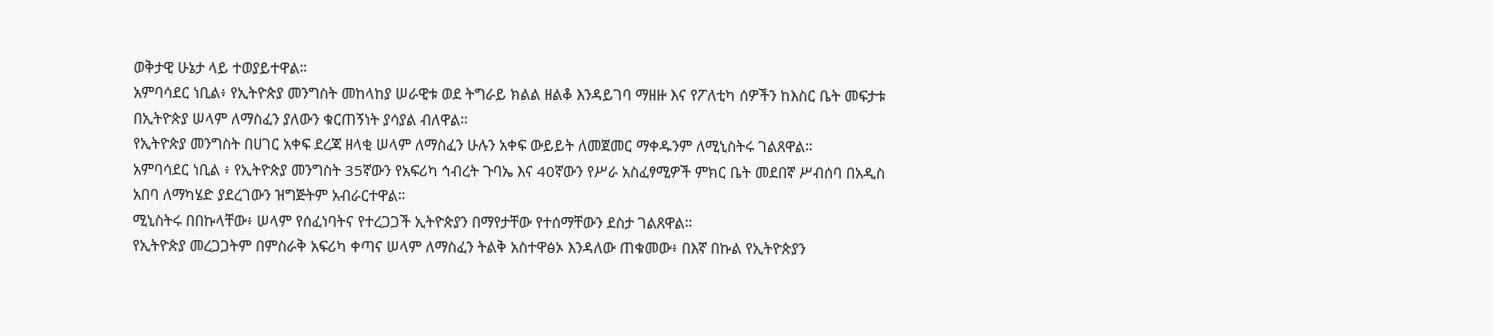ወቅታዊ ሁኔታ ላይ ተወያይተዋል።
አምባሳደር ነቢል፥ የኢትዮጵያ መንግስት መከላከያ ሠራዊቱ ወደ ትግራይ ክልል ዘልቆ እንዳይገባ ማዘዙ እና የፖለቲካ ሰዎችን ከእስር ቤት መፍታቱ በኢትዮጵያ ሠላም ለማስፈን ያለውን ቁርጠኝነት ያሳያል ብለዋል።
የኢትዮጵያ መንግስት በሀገር አቀፍ ደረጃ ዘላቂ ሠላም ለማስፈን ሁሉን አቀፍ ውይይት ለመጀመር ማቀዱንም ለሚኒስትሩ ገልጸዋል።
አምባሳደር ነቢል ፥ የኢትዮጵያ መንግስት 35ኛውን የአፍሪካ ኅብረት ጉባኤ እና 40ኛውን የሥራ አስፈፃሚዎች ምክር ቤት መደበኛ ሥብሰባ በአዲስ አበባ ለማካሄድ ያደረገውን ዝግጅትም አብራርተዋል።
ሚኒስትሩ በበኩላቸው፥ ሠላም የሰፈነባትና የተረጋጋች ኢትዮጵያን በማየታቸው የተሰማቸውን ደስታ ገልጸዋል።
የኢትዮጵያ መረጋጋትም በምስራቅ አፍሪካ ቀጣና ሠላም ለማስፈን ትልቅ አስተዋፅኦ እንዳለው ጠቁመው፥ በእኛ በኩል የኢትዮጵያን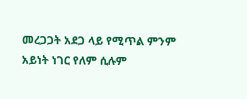መረጋጋት አደጋ ላይ የሚጥል ምንም አይነት ነገር የለም ሲሉም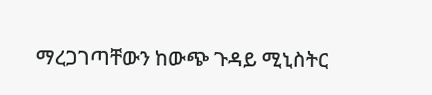ማረጋገጣቸውን ከውጭ ጉዳይ ሚኒስትር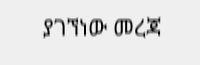ያገኘነው መረጃ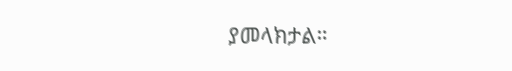ያመላክታል።